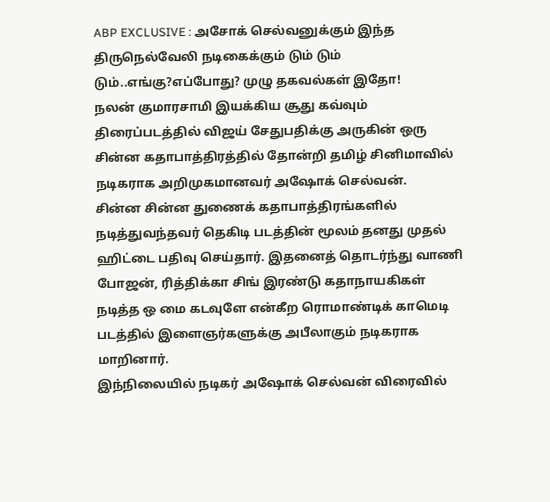ABP EXCLUSIVE : அசோக் செல்வனுக்கும் இந்த திருநெல்வேலி நடிகைக்கும் டும் டும் டும்..எங்கு?எப்போது? முழு தகவல்கள் இதோ!
நலன் குமாரசாமி இயக்கிய சூது கவ்வும் திரைப்படத்தில் விஜய் சேதுபதிக்கு அருகின் ஒரு சின்ன கதாபாத்திரத்தில் தோன்றி தமிழ் சினிமாவில் நடிகராக அறிமுகமானவர் அஷோக் செல்வன்.
சின்ன சின்ன துணைக் கதாபாத்திரங்களில் நடித்துவந்தவர் தெகிடி படத்தின் மூலம் தனது முதல் ஹிட்டை பதிவு செய்தார். இதனைத் தொடர்ந்து வாணி போஜன், ரித்திக்கா சிங் இரண்டு கதாநாயகிகள் நடித்த ஒ மை கடவுளே என்கீற ரொமாண்டிக் காமெடி படத்தில் இளைஞர்களுக்கு அபீலாகும் நடிகராக மாறினார்.
இந்நிலையில் நடிகர் அஷோக் செல்வன் விரைவில்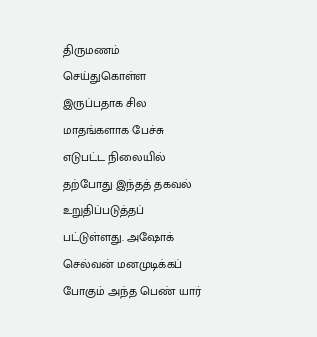திருமணம் செய்துகொள்ள இருப்பதாக சில மாதங்களாக பேச்சு எடுபட்ட நிலையில் தற்போது இந்தத் தகவல் உறுதிப்படுத்தப் பட்டுள்ளது. அஷோக் செல்வன் மனமுடிக்கப் போகும் அந்த பெண் யார்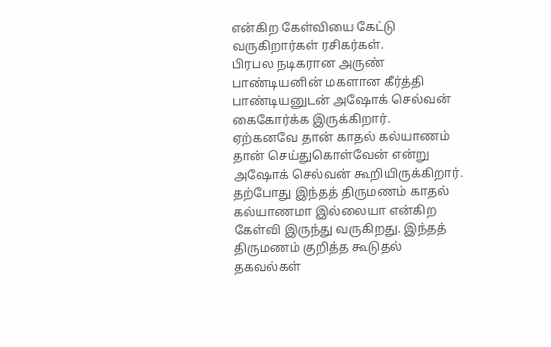என்கிற கேள்வியை கேட்டு வருகிறார்கள் ரசிகர்கள்.
பிரபல நடிகரான அருண் பாண்டியனின் மகளான கீர்த்தி பாண்டியனுடன் அஷோக் செல்வன் கைகோர்க்க இருக்கிறார்.
ஏற்கனவே தான் காதல் கல்யாணம் தான் செய்துகொள்வேன் என்று அஷோக் செல்வன் கூறியிருக்கிறார். தற்போது இந்தத் திருமணம் காதல் கல்யாணமா இல்லையா என்கிற கேள்வி இருந்து வருகிறது. இந்தத் திருமணம் குறித்த கூடுதல் தகவல்கள்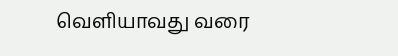வெளியாவது வரை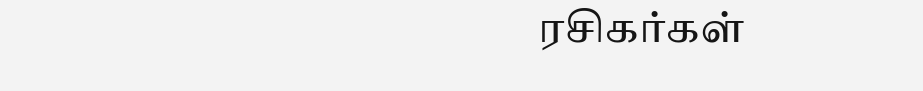ரசிகர்கள்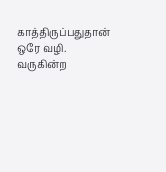காத்திருப்பதுதான் ஒரே வழி.
வருகின்ற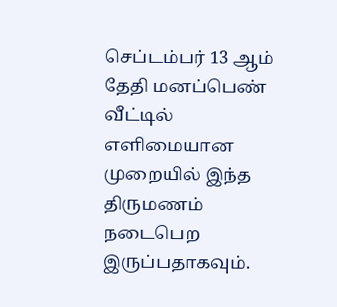செப்டம்பர் 13 ஆம் தேதி மனப்பெண் வீட்டில் எளிமையான முறையில் இந்த திருமணம் நடைபெற இருப்பதாகவும்.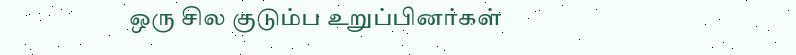ஒரு சில குடும்ப உறுப்பினர்கள்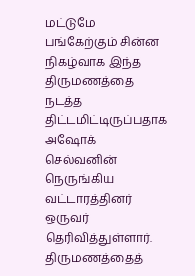மட்டுமே பங்கேற்கும் சின்ன நிகழ்வாக இந்த திருமணத்தை நடத்த திட்டமிட்டிருப்பதாக அஷோக் செல்வனின் நெருங்கிய வட்டாரத்தினர் ஒருவர் தெரிவித்துள்ளார். திருமணத்தைத்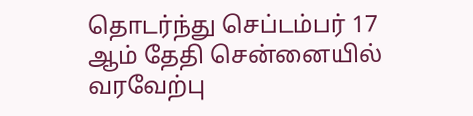தொடர்ந்து செப்டம்பர் 17 ஆம் தேதி சென்னையில் வரவேற்பு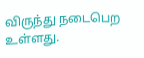விருந்து நடைபெற உள்ளது.